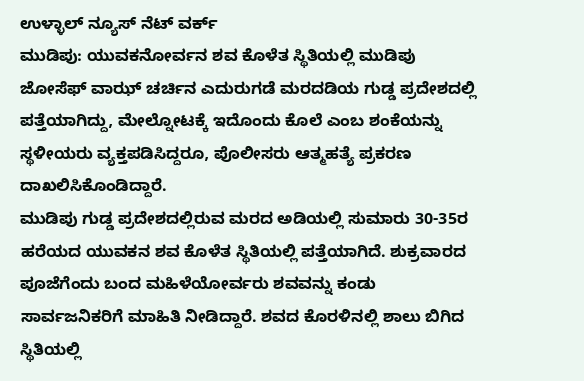ಉಳ್ಳಾಲ್ ನ್ಯೂಸ್ ನೆಟ್ ವರ್ಕ್
ಮುಡಿಪು: ಯುವಕನೋರ್ವನ ಶವ ಕೊಳೆತ ಸ್ಥಿತಿಯಲ್ಲಿ ಮುಡಿಪು ಜೋಸೆಫ್ ವಾಝ್ ಚರ್ಚಿನ ಎದುರುಗಡೆ ಮರದಡಿಯ ಗುಡ್ಡ ಪ್ರದೇಶದಲ್ಲಿ ಪತ್ತೆಯಾಗಿದ್ದು, ಮೇಲ್ನೋಟಕ್ಕೆ ಇದೊಂದು ಕೊಲೆ ಎಂಬ ಶಂಕೆಯನ್ನು ಸ್ಥಳೀಯರು ವ್ಯಕ್ತಪಡಿಸಿದ್ದರೂ, ಪೊಲೀಸರು ಆತ್ಮಹತ್ಯೆ ಪ್ರಕರಣ ದಾಖಲಿಸಿಕೊಂಡಿದ್ದಾರೆ.
ಮುಡಿಪು ಗುಡ್ಡ ಪ್ರದೇಶದಲ್ಲಿರುವ ಮರದ ಅಡಿಯಲ್ಲಿ ಸುಮಾರು 30-35ರ ಹರೆಯದ ಯುವಕನ ಶವ ಕೊಳೆತ ಸ್ಥಿತಿಯಲ್ಲಿ ಪತ್ತೆಯಾಗಿದೆ. ಶುಕ್ರವಾರದ ಪೂಜೆಗೆಂದು ಬಂದ ಮಹಿಳೆಯೋರ್ವರು ಶವವನ್ನು ಕಂಡು ಸಾರ್ವಜನಿಕರಿಗೆ ಮಾಹಿತಿ ನೀಡಿದ್ದಾರೆ. ಶವದ ಕೊರಳಿನಲ್ಲಿ ಶಾಲು ಬಿಗಿದ ಸ್ಥಿತಿಯಲ್ಲಿ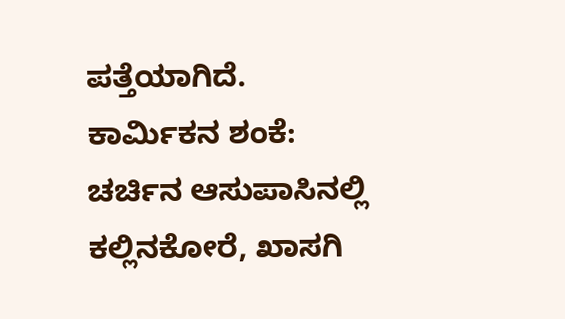ಪತ್ತೆಯಾಗಿದೆ.
ಕಾರ್ಮಿಕನ ಶಂಕೆ:
ಚರ್ಚಿನ ಆಸುಪಾಸಿನಲ್ಲಿ ಕಲ್ಲಿನಕೋರೆ, ಖಾಸಗಿ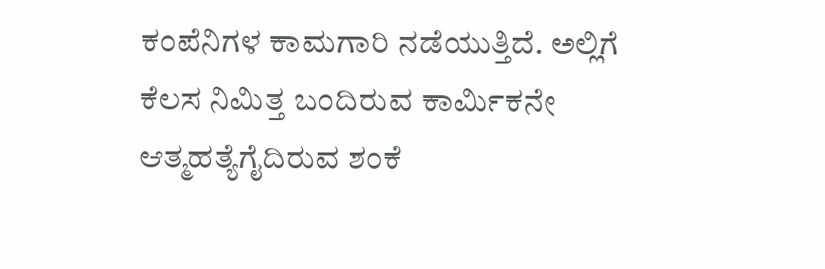ಕಂಪೆನಿಗಳ ಕಾಮಗಾರಿ ನಡೆಯುತ್ತಿದೆ. ಅಲ್ಲಿಗೆ ಕೆಲಸ ನಿಮಿತ್ತ ಬಂದಿರುವ ಕಾರ್ಮಿಕನೇ ಆತ್ಮಹತ್ಯೆಗೈದಿರುವ ಶಂಕೆ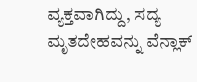ವ್ಯಕ್ತವಾಗಿದ್ದು, ಸದ್ಯ ಮೃತದೇಹವನ್ನು ವೆನ್ಲಾಕ್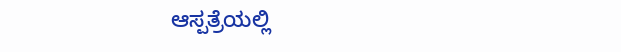ಆಸ್ಪತ್ರೆಯಲ್ಲಿ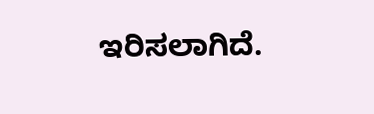ಇರಿಸಲಾಗಿದೆ.